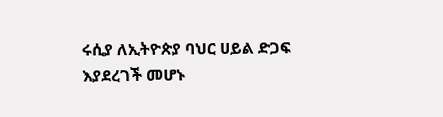ሩሲያ ለኢትዮጵያ ባህር ሀይል ድጋፍ እያደረገች መሆኑ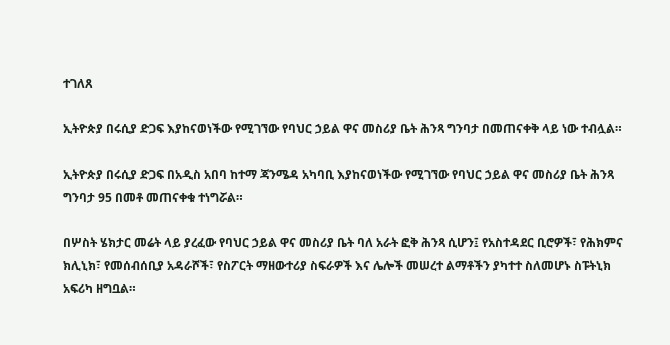ተገለጸ

ኢትዮጵያ በሩሲያ ድጋፍ እያከናወነችው የሚገኘው የባህር ኃይል ዋና መስሪያ ቤት ሕንጻ ግንባታ በመጠናቀቅ ላይ ነው ተብሏል።

ኢትዮጵያ በሩሲያ ድጋፍ በአዲስ አበባ ከተማ ጃንሜዳ አካባቢ እያከናወነችው የሚገኘው የባህር ኃይል ዋና መስሪያ ቤት ሕንጻ ግንባታ 95 በመቶ መጠናቀቁ ተነግሯል።

በሦስት ሄክታር መሬት ላይ ያረፈው የባህር ኃይል ዋና መስሪያ ቤት ባለ አራት ፎቅ ሕንጻ ሲሆን፤ የአስተዳደር ቢሮዎች፣ የሕክምና ክሊኒክ፣ የመሰብሰቢያ አዳራሾች፣ የስፖርት ማዘውተሪያ ስፍራዎች እና ሌሎች መሠረተ ልማቶችን ያካተተ ስለመሆኑ ስፑትኒክ አፍሪካ ዘግቧል።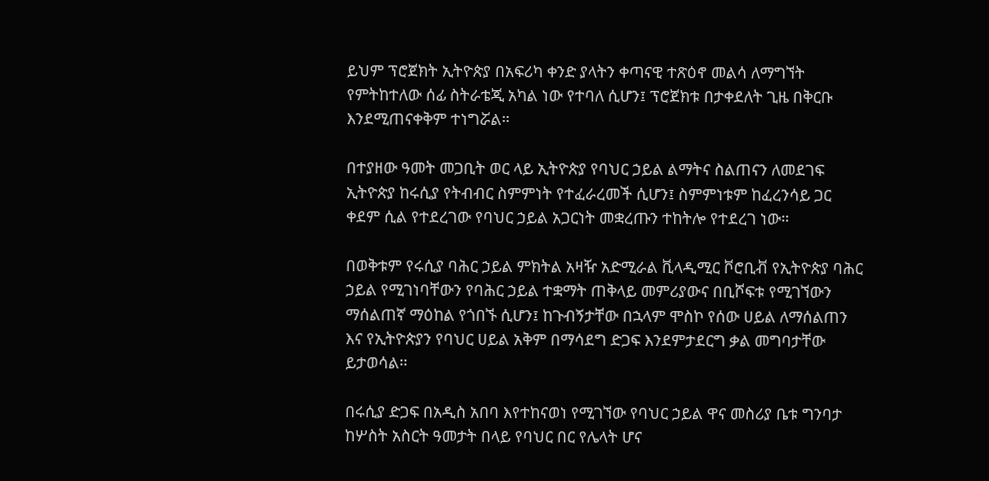ይህም ፕሮጀክት ኢትዮጵያ በአፍሪካ ቀንድ ያላትን ቀጣናዊ ተጽዕኖ መልሳ ለማግኘት የምትከተለው ሰፊ ስትራቴጂ አካል ነው የተባለ ሲሆን፤ ፕሮጀክቱ በታቀደለት ጊዜ በቅርቡ እንደሚጠናቀቅም ተነግሯል።

በተያዘው ዓመት መጋቢት ወር ላይ ኢትዮጵያ የባህር ኃይል ልማትና ስልጠናን ለመደገፍ ኢትዮጵያ ከሩሲያ የትብብር ስምምነት የተፈራረመች ሲሆን፤ ስምምነቱም ከፈረንሳይ ጋር ቀደም ሲል የተደረገው የባህር ኃይል አጋርነት መቋረጡን ተከትሎ የተደረገ ነው።

በወቅቱም የሩሲያ ባሕር ኃይል ምክትል አዛዥ አድሚራል ቪላዲሚር ቮሮቢቭ የኢትዮጵያ ባሕር ኃይል የሚገነባቸውን የባሕር ኃይል ተቋማት ጠቅላይ መምሪያውና በቢሾፍቱ የሚገኘውን ማሰልጠኛ ማዕከል የጎበኙ ሲሆን፤ ከጉብኝታቸው በኋላም ሞስኮ የሰው ሀይል ለማሰልጠን እና የኢትዮጵያን የባህር ሀይል አቅም በማሳደግ ድጋፍ እንደምታደርግ ቃል መግባታቸው ይታወሳል፡፡

በሩሲያ ድጋፍ በአዲስ አበባ እየተከናወነ የሚገኘው የባህር ኃይል ዋና መስሪያ ቤቱ ግንባታ ከሦስት አስርት ዓመታት በላይ የባህር በር የሌላት ሆና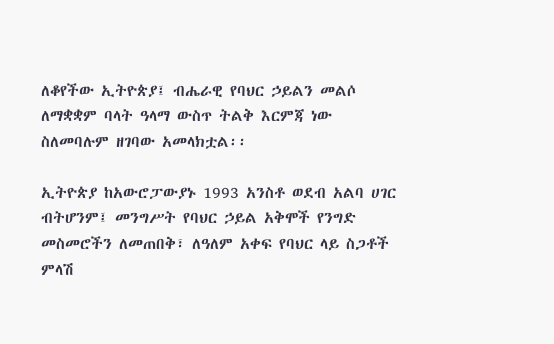ለቆየችው ኢትዮጵያ፤ ብሔራዊ የባህር ኃይልን መልሶ ለማቋቋም ባላት ዓላማ ውስጥ ትልቅ እርምጃ ነው ስለመባሉም ዘገባው አመላክቷል፡፡

ኢትዮጵያ ከአውሮፓውያኑ 1993 አንስቶ ወደብ አልባ ሀገር ብትሆንም፤ መንግሥት የባህር ኃይል አቅሞች የንግድ መስመሮችን ለመጠበቅ፣ ለዓለም አቀፍ የባህር ላይ ስጋቶች ምላሽ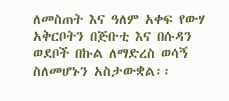ለመስጠት እና ዓለም አቀፍ የውሃ አቅርቦትን በጅቡቲ እና በሱዳን ወደቦች በኩል ለማድረስ ወሳኝ ስለመሆኑን አስታውቋል፡፡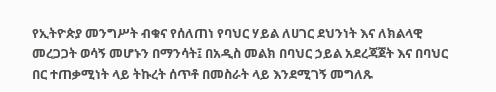የኢትዮጵያ መንግሥት ብቁና የሰለጠነ የባህር ሃይል ለሀገር ደህንነት እና ለክልላዊ መረጋጋት ወሳኝ መሆኑን በማንሳት፤ በአዲስ መልክ በባህር ኃይል አደረጃጀት እና በባህር በር ተጠቃሚነት ላይ ትኩረት ሰጥቶ በመስራት ላይ እንደሚገኝ መግለጹ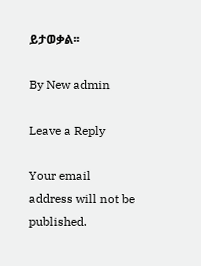ይታወቃል፡፡

By New admin

Leave a Reply

Your email address will not be published.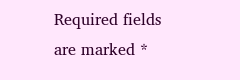Required fields are marked *